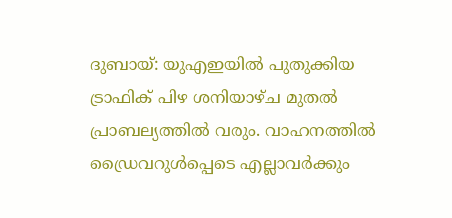ദുബായ്: യുഎഇയില്‍ പുതുക്കിയ ട്രാഫിക് പിഴ ശനിയാഴ്ച മുതല്‍ പ്രാബല്യത്തില്‍ വരും. വാഹനത്തില്‍ ഡ്രൈവറുള്‍പ്പെടെ എല്ലാവര്‍ക്കും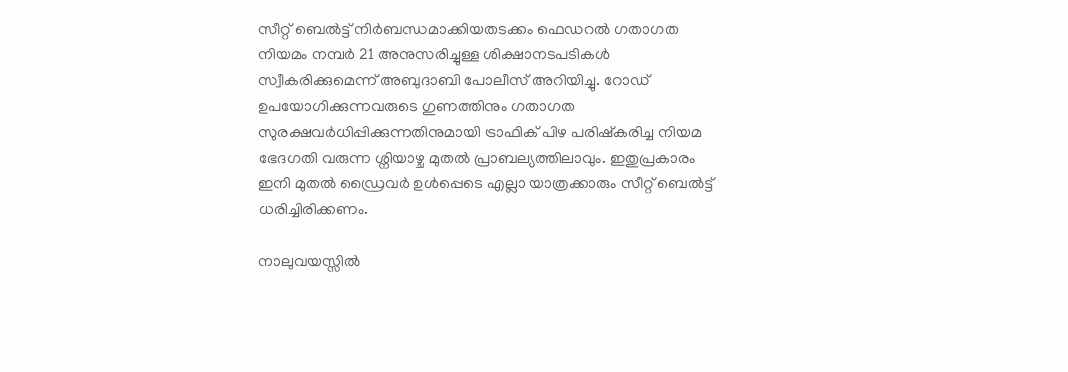സീറ്റ് ബെല്‍ട്ട് നിര്‍ബന്ധമാക്കിയതടക്കം ഫെഡറല്‍ ഗതാഗത നിയമം നമ്പര്‍ 21 അനുസരിച്ചുള്ള ശിക്ഷാനടപടികള്‍ സ്വീകരിക്കുമെന്ന് അബുദാബി പോലീസ് അറിയിച്ചു. റോഡ് ഉപയോഗിക്കുന്നവരുടെ ഗുണത്തിനും ഗതാഗത സുരക്ഷവര്‍ധിപ്പിക്കുന്നതിനുമായി ട്രാഫിക് പിഴ പരിഷ്കരിച്ച നിയമ ഭേദഗതി വരുന്ന ശ്നിയാഴ്ച മുതല്‍ പ്രാബല്യത്തിലാവും. ഇതുപ്രകാരം ഇനി മുതല്‍ ഡ്രൈവര്‍ ഉള്‍പ്പെടെ എല്ലാ യാത്രക്കാരും സീറ്റ് ബെല്‍ട്ട് ധരിച്ചിരിക്കണം.

നാലുവയസ്സില്‍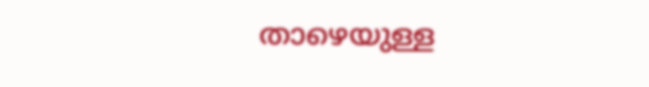താഴെയുള്ള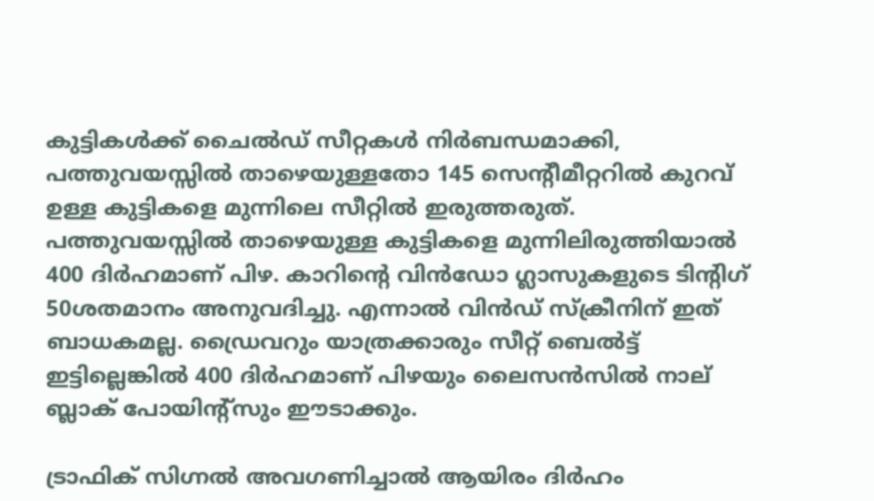കുട്ടികള്‍ക്ക് ചൈല്‍ഡ് സീറ്റകള്‍ നിര്‍ബന്ധമാക്കി, പത്തുവയസ്സില്‍ താഴെയുള്ളതോ 145 സെന്‍റീമീറ്ററില്‍ കുറവ് ഉള്ള കുട്ടികളെ മുന്നിലെ സീറ്റില്‍ ഇരുത്തരുത്. പത്തുവയസ്സില്‍ താഴെയുള്ള കുട്ടികളെ മുന്നിലിരുത്തിയാല്‍ 400 ദിര്‍ഹമാണ് പിഴ. കാറിന്റെ വിന്‍ഡോ ഗ്ലാസുകളുടെ ടിന്റിഗ് 50ശതമാനം അനുവദിച്ചു. എന്നാല്‍ വിന്‍ഡ് സ്ക്രീനിന് ഇത് ബാധകമല്ല. ഡ്രൈവറും യാത്രക്കാരും സീറ്റ് ബെല്‍ട്ട് ഇട്ടില്ലെങ്കില്‍ 400 ദിര്‍ഹമാണ് പിഴയും ലൈസന്‍സില്‍ നാല് ബ്ലാക് പോയിന്റ്സും ഈടാക്കും.

ട്രാഫിക് സിഗ്നല്‍ അവഗണിച്ചാല്‍ ആയിരം ദിര്‍ഹം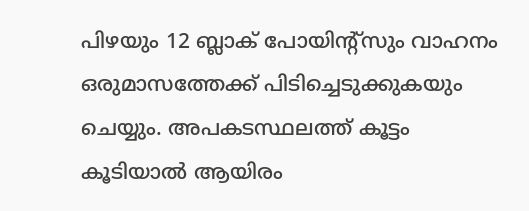പിഴയും 12 ബ്ലാക് പോയിന്റ്സും വാഹനം ഒരുമാസത്തേക്ക് പിടിച്ചെടുക്കുകയും ചെയ്യും. അപകടസ്ഥലത്ത് കൂട്ടം കൂടിയാല്‍ ആയിരം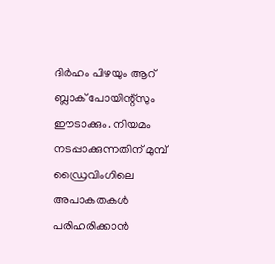ദിര്‍ഹം പിഴയും ആറ് ബ്ലാക് പോയിന്റ്സും ഈടാക്കും. നിയമം നടപ്പാക്കുന്നതിന് മുമ്പ് ഡ്രൈവിംഗിലെ അപാകതകള്‍ പരിഹരിക്കാന്‍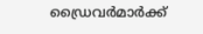ഡ്രൈവര്‍മാര്‍ക്ക്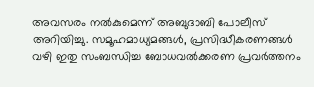അവസരം നല്‍കുമെന്ന് അബുദാബി പോലീസ് അറിയിച്ചു. സമൂഹമാധ്യമങ്ങള്‍, പ്രസിദ്ധീകരണങ്ങള്‍ വഴി ഇതു സംബന്ധിച്ച ബോധവല്‍ക്കരണ പ്രവര്‍ത്തനം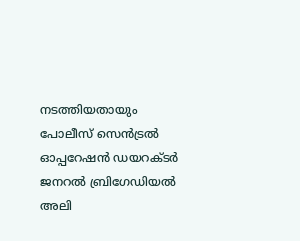നടത്തിയതായും പോലീസ് സെന്‍ട്രല്‍ ഓപ്പറേഷന്‍ ഡയറക്ടര്‍ ജനറല്‍ ബ്രിഗേഡിയല്‍ അലി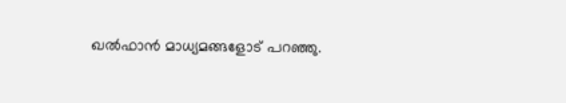ഖല്‍ഫാന്‍ മാധ്യമങ്ങളോട് പറഞ്ഞു.